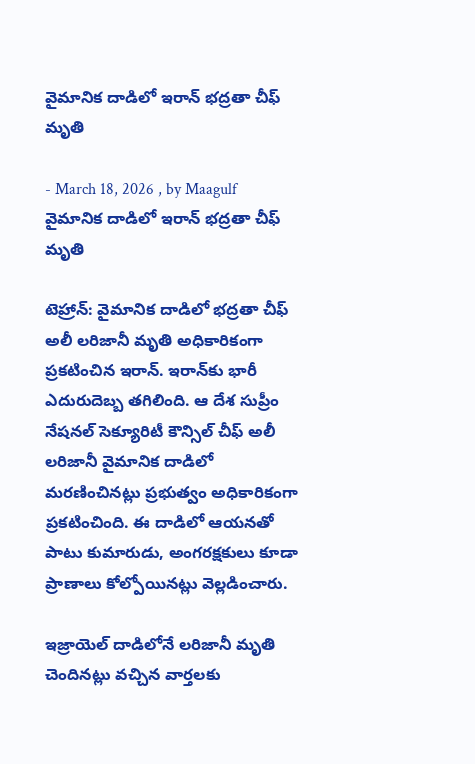వైమానిక దాడిలో ఇరాన్ భద్రతా చీఫ్ మృతి

- March 18, 2026 , by Maagulf
వైమానిక దాడిలో ఇరాన్ భద్రతా చీఫ్ మృతి

టెహ్రాన్: వైమానిక దాడిలో భద్రతా చీఫ్ అలీ లరిజానీ మృతి అధికారికంగా ప్రకటించిన ఇరాన్. ఇరాన్‌కు భారీ ఎదురుదెబ్బ తగిలింది. ఆ దేశ సుప్రీం నేషనల్ సెక్యూరిటీ కౌన్సిల్ చీఫ్ అలీ లరిజానీ వైమానిక దాడిలో మరణించినట్లు ప్రభుత్వం అధికారికంగా ప్రకటించింది. ఈ దాడిలో ఆయనతో పాటు కుమారుడు, అంగరక్షకులు కూడా ప్రాణాలు కోల్పోయినట్లు వెల్లడించారు.

ఇజ్రాయెల్ దాడిలోనే లరిజానీ మృతి చెందినట్లు వచ్చిన వార్తలకు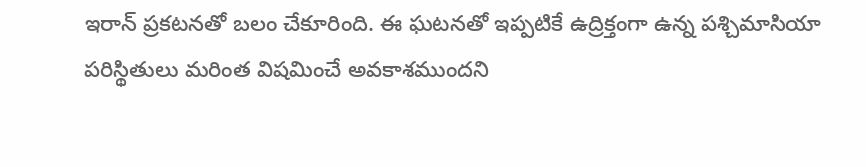ఇరాన్ ప్రకటనతో బలం చేకూరింది. ఈ ఘటనతో ఇప్పటికే ఉద్రిక్తంగా ఉన్న పశ్చిమాసియా పరిస్థితులు మరింత విషమించే అవకాశముందని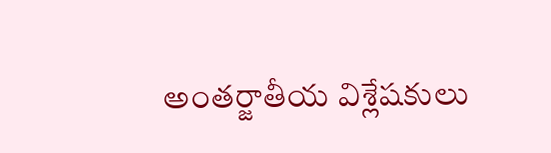అంతర్జాతీయ విశ్లేషకులు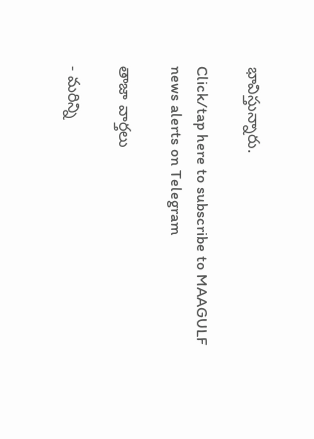భావిస్తున్నారు.

Click/tap here to subscribe to MAAGULF news alerts on Telegram

తాజా వార్తలు

- మరిన్ని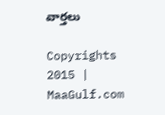వార్తలు

Copyrights 2015 | MaaGulf.com